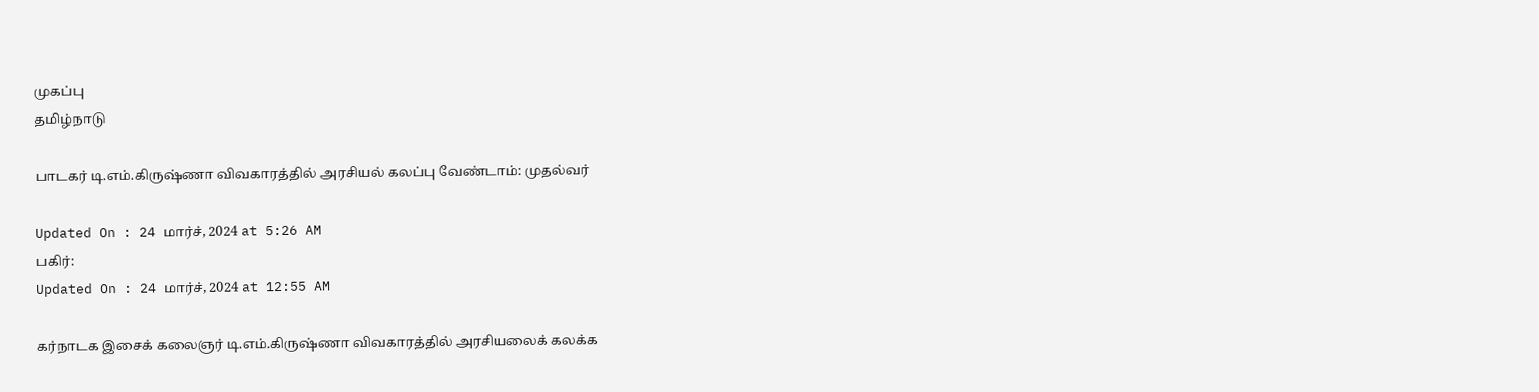முகப்பு
தமிழ்நாடு

பாடகர் டி.எம்.கிருஷ்ணா விவகாரத்தில் அரசியல் கலப்பு வேண்டாம்: முதல்வர்

Updated On : 24 மார்ச், 2024 at 5:26 AM
பகிர்:
Updated On : 24 மார்ச், 2024 at 12:55 AM

கர்நாடக இசைக் கலைஞர் டி.எம்.கிருஷ்ணா விவகாரத்தில் அரசியலைக் கலக்க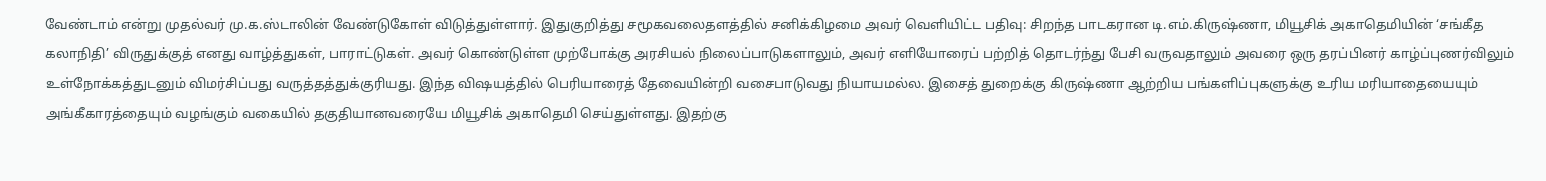வேண்டாம் என்று முதல்வர் மு.க.ஸ்டாலின் வேண்டுகோள் விடுத்துள்ளார். இதுகுறித்து சமூகவலைதளத்தில் சனிக்கிழமை அவர் வெளியிட்ட பதிவு: சிறந்த பாடகரான டி.எம்.கிருஷ்ணா, மியூசிக் அகாதெமியின் ‘சங்கீத கலாநிதி’ விருதுக்குத் எனது வாழ்த்துகள், பாராட்டுகள். அவர் கொண்டுள்ள முற்போக்கு அரசியல் நிலைப்பாடுகளாலும், அவர் எளியோரைப் பற்றித் தொடர்ந்து பேசி வருவதாலும் அவரை ஒரு தரப்பினர் காழ்ப்புணர்விலும் உள்நோக்கத்துடனும் விமர்சிப்பது வருத்தத்துக்குரியது. இந்த விஷயத்தில் பெரியாரைத் தேவையின்றி வசைபாடுவது நியாயமல்ல. இசைத் துறைக்கு கிருஷ்ணா ஆற்றிய பங்களிப்புகளுக்கு உரிய மரியாதையையும் அங்கீகாரத்தையும் வழங்கும் வகையில் தகுதியானவரையே மியூசிக் அகாதெமி செய்துள்ளது. இதற்கு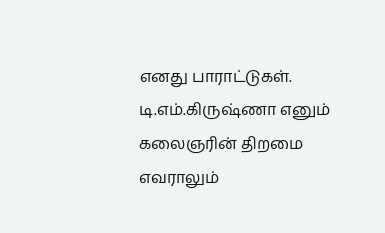எனது பாராட்டுகள். டி.எம்.கிருஷ்ணா எனும் கலைஞரின் திறமை எவராலும்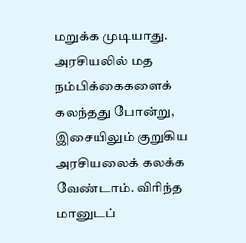மறுக்க முடியாது. அரசியலில் மத நம்பிக்கைகளைக் கலந்தது போன்று, இசையிலும் குறுகிய அரசியலைக் கலக்க வேண்டாம். விரிந்த மானுடப்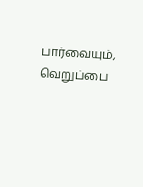பார்வையும், வெறுப்பை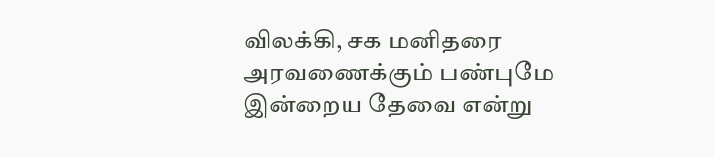விலக்கி, சக மனிதரை அரவணைக்கும் பண்புமே இன்றைய தேவை என்று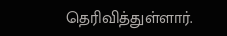தெரிவித்துள்ளார்.